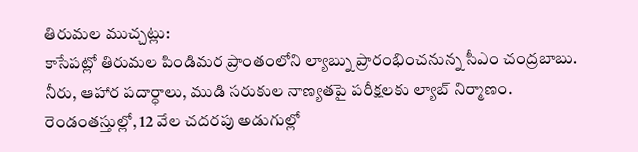తిరుమల ముచ్చట్లు:
కాసేపట్లో తిరుమల పిండిమర ప్రాంతంలోని ల్యాబ్ను ప్రారంభించనున్న సీఎం చంద్రబాబు.
నీరు, ఆహార పదార్ధాలు, ముడి సరుకుల నాణ్యతపై పరీక్షలకు ల్యాబ్ నిర్మాణం.
రెండంతస్తుల్లో, 12 వేల చదరపు అడుగుల్లో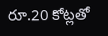రూ.20 కోట్లతో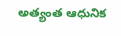అత్యంత ఆధునిక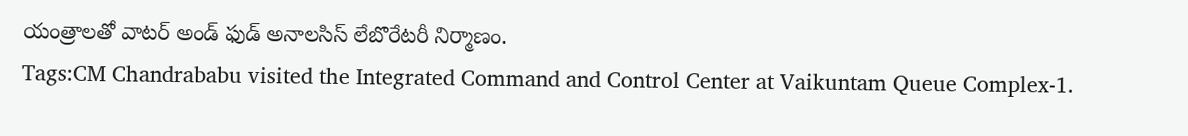యంత్రాలతో వాటర్ అండ్ ఫుడ్ అనాలసిస్ లేబొరేటరీ నిర్మాణం.
Tags:CM Chandrababu visited the Integrated Command and Control Center at Vaikuntam Queue Complex-1.